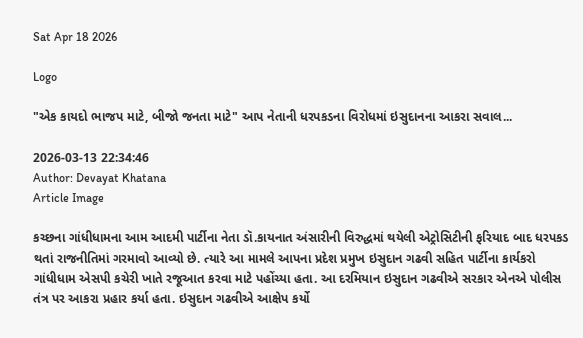Sat Apr 18 2026

Logo

"એક કાયદો ભાજપ માટે, બીજો જનતા માટે" આપ નેતાની ધરપકડના વિરોધમાં ઇસુદાનના આકરા સવાલ...

2026-03-13 22:34:46
Author: Devayat Khatana
Article Image

કચ્છના ગાંધીધામના આમ આદમી પાર્ટીના નેતા ડૉ.કાયનાત અંસારીની વિરુદ્ધમાં થયેલી એટ્રોસિટીની ફરિયાદ બાદ ધરપકડ થતાં રાજનીતિમાં ગરમાવો આવ્યો છે. ત્યારે આ મામલે આપના પ્રદેશ પ્રમુખ ઇસુદાન ગઢવી સહિત પાર્ટીના કાર્યકરો ગાંધીધામ એસપી કચેરી ખાતે રજૂઆત કરવા માટે પહોંચ્યા હતા. આ દરમિયાન ઇસુદાન ગઢવીએ સરકાર એનએ પોલીસ તંત્ર પર આકરા પ્રહાર કર્યા હતા. ઇસુદાન ગઢવીએ આક્ષેપ કર્યો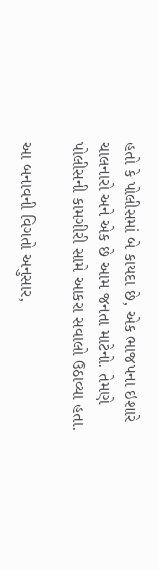હતો કે પોલીસમાં બે કાયદા છે, એક ભાજપના ઇશારે ચાલનારો અને એક છે આમ જનતા માટેનો. તેમણે પોલીસની કામગીરી સામે આકરા સવાલો ઉઠાવ્યા હતા.

આ બનાવની વિગતો અનુસાર,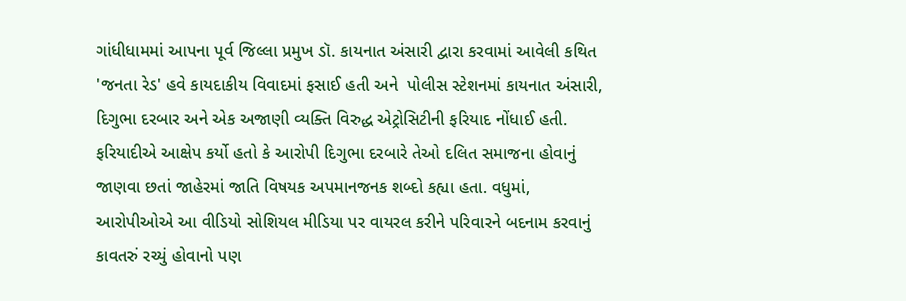ગાંધીધામમાં આપના પૂર્વ જિલ્લા પ્રમુખ ડૉ. કાયનાત અંસારી દ્વારા કરવામાં આવેલી કથિત 'જનતા રેડ' હવે કાયદાકીય વિવાદમાં ફસાઈ હતી અને  પોલીસ સ્ટેશનમાં કાયનાત અંસારી, દિગુભા દરબાર અને એક અજાણી વ્યક્તિ વિરુદ્ધ એટ્રોસિટીની ફરિયાદ નોંધાઈ હતી. ફરિયાદીએ આક્ષેપ કર્યો હતો કે આરોપી દિગુભા દરબારે તેઓ દલિત સમાજના હોવાનું જાણવા છતાં જાહેરમાં જાતિ વિષયક અપમાનજનક શબ્દો કહ્યા હતા. વધુમાં, આરોપીઓએ આ વીડિયો સોશિયલ મીડિયા પર વાયરલ કરીને પરિવારને બદનામ કરવાનું કાવતરું રચ્યું હોવાનો પણ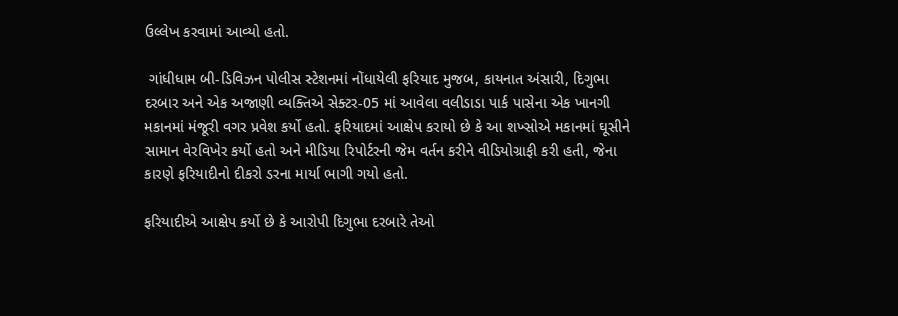ઉલ્લેખ કરવામાં આવ્યો હતો.

 ગાંધીધામ બી-ડિવિઝન પોલીસ સ્ટેશનમાં નોંધાયેલી ફરિયાદ મુજબ, કાયનાત અંસારી, દિગુભા દરબાર અને એક અજાણી વ્યક્તિએ સેક્ટર-05 માં આવેલા વલીડાડા પાર્ક પાસેના એક ખાનગી મકાનમાં મંજૂરી વગર પ્રવેશ કર્યો હતો. ફરિયાદમાં આક્ષેપ કરાયો છે કે આ શખ્સોએ મકાનમાં ઘૂસીને સામાન વેરવિખેર કર્યો હતો અને મીડિયા રિપોર્ટરની જેમ વર્તન કરીને વીડિયોગ્રાફી કરી હતી, જેના કારણે ફરિયાદીનો દીકરો ડરના માર્યા ભાગી ગયો હતો.

ફરિયાદીએ આક્ષેપ કર્યો છે કે આરોપી દિગુભા દરબારે તેઓ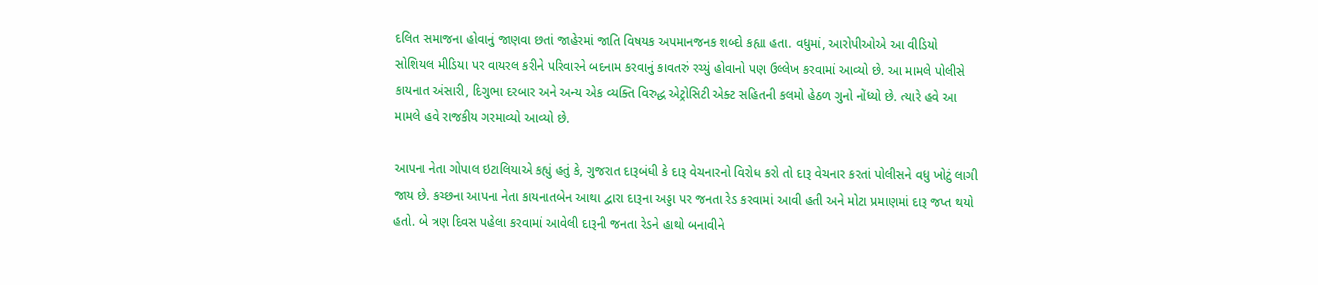દલિત સમાજના હોવાનું જાણવા છતાં જાહેરમાં જાતિ વિષયક અપમાનજનક શબ્દો કહ્યા હતા. વધુમાં, આરોપીઓએ આ વીડિયો સોશિયલ મીડિયા પર વાયરલ કરીને પરિવારને બદનામ કરવાનું કાવતરું રચ્યું હોવાનો પણ ઉલ્લેખ કરવામાં આવ્યો છે. આ મામલે પોલીસે કાયનાત અંસારી, દિગુભા દરબાર અને અન્ય એક વ્યક્તિ વિરુદ્ધ એટ્રોસિટી એક્ટ સહિતની કલમો હેઠળ ગુનો નોંધ્યો છે. ત્યારે હવે આ મામલે હવે રાજકીય ગરમાવ્યો આવ્યો છે.

આપના નેતા ગોપાલ ઇટાલિયાએ કહ્યું હતું કે, ગુજરાત દારૂબંધી કે દારૂ વેચનારનો વિરોધ કરો તો દારૂ વેચનાર કરતાં પોલીસને વધુ ખોટું લાગી જાય છે. કચ્છના આપના નેતા કાયનાતબેન આથા દ્વારા દારૂના અડ્ડા પર જનતા રેડ કરવામાં આવી હતી અને મોટા પ્રમાણમાં દારૂ જપ્ત થયો હતો. બે ત્રણ દિવસ પહેલા કરવામાં આવેલી દારૂની જનતા રેડને હાથો બનાવીને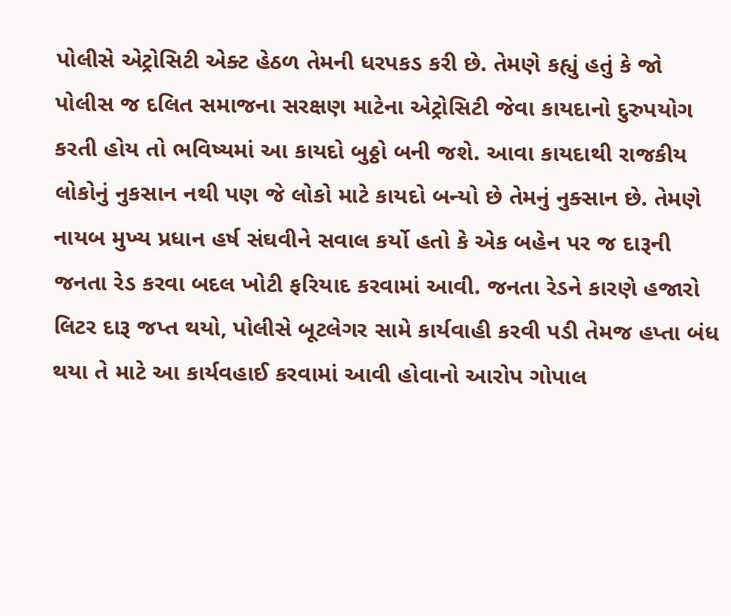પોલીસે એટ્રોસિટી એક્ટ હેઠળ તેમની ધરપકડ કરી છે. તેમણે કહ્યું હતું કે જો પોલીસ જ દલિત સમાજના સરક્ષણ માટેના એટ્રોસિટી જેવા કાયદાનો દુરુપયોગ કરતી હોય તો ભવિષ્યમાં આ કાયદો બુઠ્ઠો બની જશે. આવા કાયદાથી રાજકીય લોકોનું નુકસાન નથી પણ જે લોકો માટે કાયદો બન્યો છે તેમનું નુક્સાન છે. તેમણે નાયબ મુખ્ય પ્રધાન હર્ષ સંઘવીને સવાલ કર્યો હતો કે એક બહેન પર જ દારૂની જનતા રેડ કરવા બદલ ખોટી ફરિયાદ કરવામાં આવી. જનતા રેડને કારણે હજારો લિટર દારૂ જપ્ત થયો, પોલીસે બૂટલેગર સામે કાર્યવાહી કરવી પડી તેમજ હપ્તા બંધ થયા તે માટે આ કાર્યવહાઈ કરવામાં આવી હોવાનો આરોપ ગોપાલ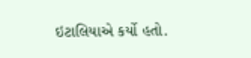ઇટાલિયાએ કર્યો હતો.